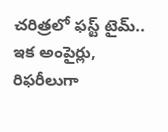చరిత్రలో ఫస్ట్ టైమ్.. ఇక అంపైర్లు, రిఫరీలుగా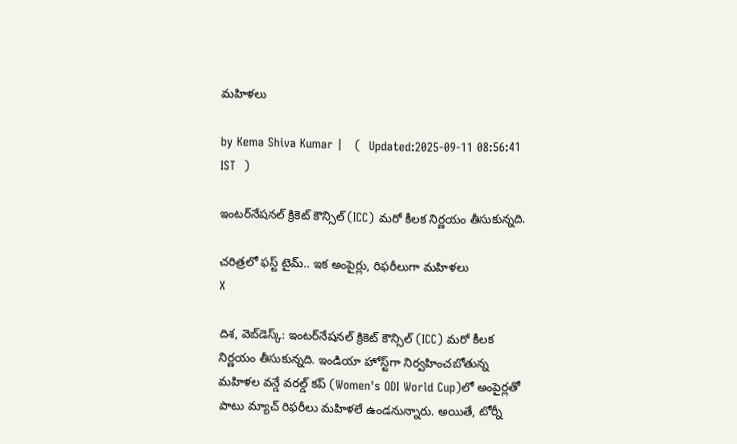మహిళలు

by Kema Shiva Kumar |   (  Updated:2025-09-11 08:56:41  IST  )

ఇంటర్‌నేషనల్ క్రికెట్ కౌన్సిల్ (ICC) మరో కీలక నిర్ణయం తీసుకున్నది.

చరిత్రలో ఫస్ట్ టైమ్.. ఇక అంపైర్లు, రిఫరీలుగా మహిళలు
X

దిశ, వెబ్‌డెస్క్: ఇంటర్‌నేషనల్ క్రికెట్ కౌన్సిల్ (ICC) మరో కీలక నిర్ణయం తీసుకున్నది. ఇండియా హోస్ట్‌గా నిర్వహించబోతున్న మహిళల వన్డే వరల్డ్‌ కప్‌ (Women's ODI World Cup)లో అంపైర్లతో పాటు మ్యాచ్ రిఫరీలు మహిళలే ఉండనున్నారు. అయితే, టోర్నీ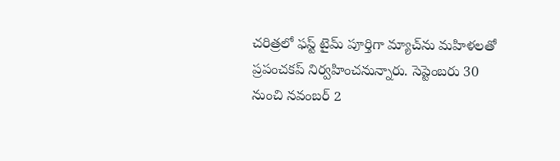చరిత్రలో ఫస్ట్ టైమ్ పూర్తిగా మ్యాచ్‌ను మహిళలతో ప్రపంచకప్‌ నిర్వహించనున్నారు. సెప్టెంబరు 30 నుంచి నవంబర్ 2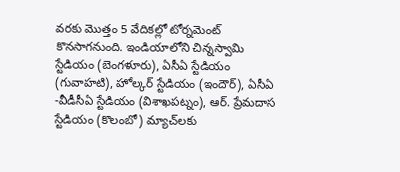వరకు మొత్తం 5 వేదికల్లో టోర్నమెంట్ కొనసాగనుంది. ఇండియాలోని చిన్నస్వామి స్టేడియం (బెంగళూరు), ఏసీఏ స్టేడియం (గువాహటి), హోల్కర్ స్టేడియం (ఇందౌర్), ఏసీఏ -వీడీసీఏ స్టేడియం (విశాఖపట్నం), ఆర్. ప్రేమదాస స్టేడియం (కొలంబో) మ్యాచ్‌లకు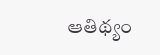ఆతిథ్యం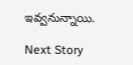ఇవ్వనున్నాయి.

Next Story